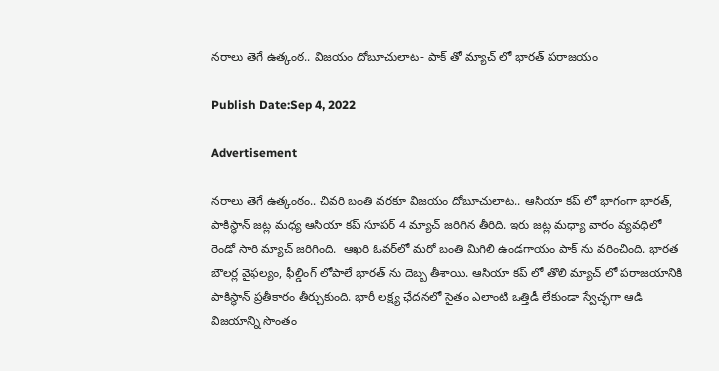నరాలు తెగే ఉత్కంఠ.. విజయం దోబూచులాట- పాక్ తో మ్యాచ్ లో భారత్ పరాజయం

Publish Date:Sep 4, 2022

Advertisement

నరాలు తెగే ఉత్కంఠం.. చివరి బంతి వరకూ విజయం దోబూచులాట.. ఆసియా కప్ లో భాగంగా భారత్, పాకిస్థాన్ జట్ల మధ్య ఆసియా కప్ సూపర్ 4 మ్యాచ్ జరిగిన తీరిది. ఇరు జట్ల మధ్యా వారం వ్యవధిలో రెండో సారి మ్యాచ్ జరిగింది.  ఆఖరి ఓవర్‌లో మరో బంతి మిగిలి ఉండగాయం పాక్ ను వరించింది. భారత బౌలర్ల వైఫల్యం‌, ఫీల్డింగ్ లోపాలే భారత్ ను దెబ్బ తీశాయి. ఆసియా కప్ లో తొలి మ్యాచ్ లో పరాజయానికి పాకిస్థాన్ ప్రతీకారం తీర్చుకుంది. భారీ లక్ష్య ఛేదనలో సైతం ఎలాంటి ఒత్తిడీ లేకుండా స్వేచ్ఛగా ఆడి విజయాన్ని సొంతం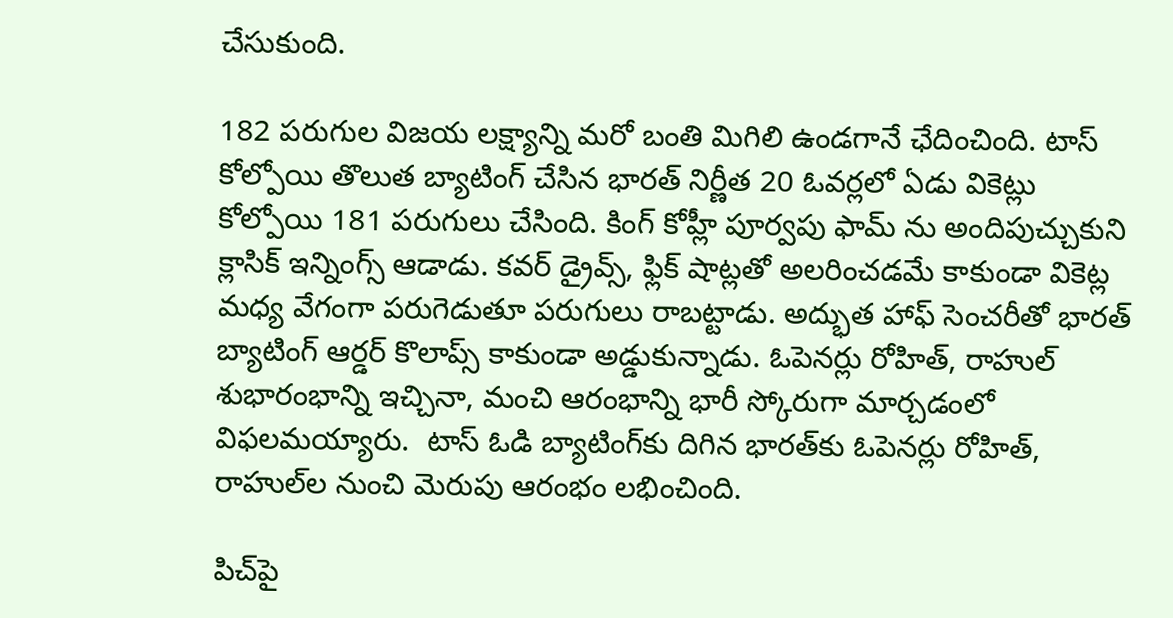చేసుకుంది.

182 పరుగుల విజయ లక్ష్యాన్ని మరో బంతి మిగిలి ఉండగానే ఛేదించింది. టాస్ కోల్పోయి తొలుత బ్యాటింగ్ చేసిన భారత్ నిర్ణీత 20 ఓవర్లలో ఏడు వికెట్లు కోల్పోయి 181 పరుగులు చేసింది. కింగ్ కోహ్లీ పూర్వపు ఫామ్ ను అందిపుచ్చుకుని క్లాసిక్ ఇన్నింగ్స్ ఆడాడు. కవర్ డ్రైవ్స్, ఫ్లిక్ షాట్లతో అలరించడమే కాకుండా వికెట్ల మధ్య వేగంగా పరుగెడుతూ పరుగులు రాబట్టాడు. అద్భుత హాఫ్ సెంచరీతో భారత్ బ్యాటింగ్ ఆర్డర్ కొలాప్స్ కాకుండా అడ్డుకున్నాడు. ఓపెనర్లు రోహిత్, రాహుల్ శుభారంభాన్ని ఇచ్చినా, మంచి ఆరంభాన్ని భారీ స్కోరుగా మార్చడంలో విఫలమయ్యారు.  టాస్‌ ఓడి బ్యాటింగ్‌కు దిగిన భారత్‌కు ఓపెనర్లు రోహిత్‌, రాహుల్‌ల నుంచి మెరుపు ఆరంభం లభించింది.

పిచ్‌పై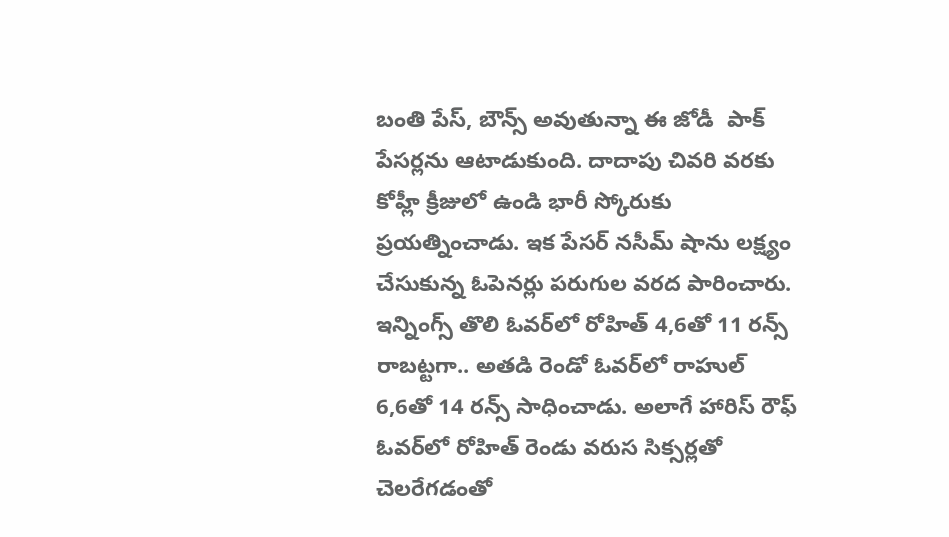బంతి పేస్‌, బౌన్స్‌ అవుతున్నా ఈ జోడీ  పాక్‌ పేసర్లను ఆటాడుకుంది. దాదాపు చివరి వరకు కోహ్లీ క్రీజులో ఉండి భారీ స్కోరుకు ప్రయత్నించాడు. ఇక పేసర్‌ నసీమ్‌ షాను లక్ష్యం చేసుకున్న ఓపెనర్లు పరుగుల వరద పారించారు. ఇన్నింగ్స్‌ తొలి ఓవర్‌లో రోహిత్‌ 4,6తో 11 రన్స్‌ రాబట్టగా.. అతడి రెండో ఓవర్‌లో రాహుల్‌ 6,6తో 14 రన్స్‌ సాధించాడు. అలాగే హారిస్‌ రౌఫ్‌ ఓవర్‌లో రోహిత్ రెండు వరుస సిక్సర్లతో చెలరేగడంతో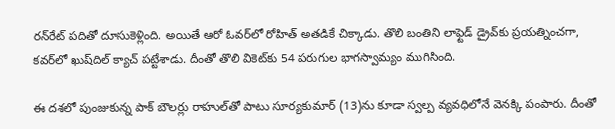రన్‌రేట్‌ పదితో దూసుకెళ్లింది. అయితే ఆరో ఓవర్‌లో రోహిత్‌ అతడికే చిక్కాడు. తొలి బంతిని లాఫ్టెడ్‌ డ్రైవ్‌కు ప్రయత్నించగా, కవర్‌లో ఖుష్‌దిల్‌ క్యాచ్‌ పట్టేశాడు. దీంతో తొలి వికెట్‌కు 54 పరుగుల భాగస్వామ్యం ముగిసింది.

ఈ దశలో పుంజుకున్న పాక్‌ బౌలర్లు రాహుల్‌తో పాటు సూర్యకుమార్‌ (13)ను కూడా స్వల్ప వ్యవధిలోనే వెనక్కి పంపారు. దీంతో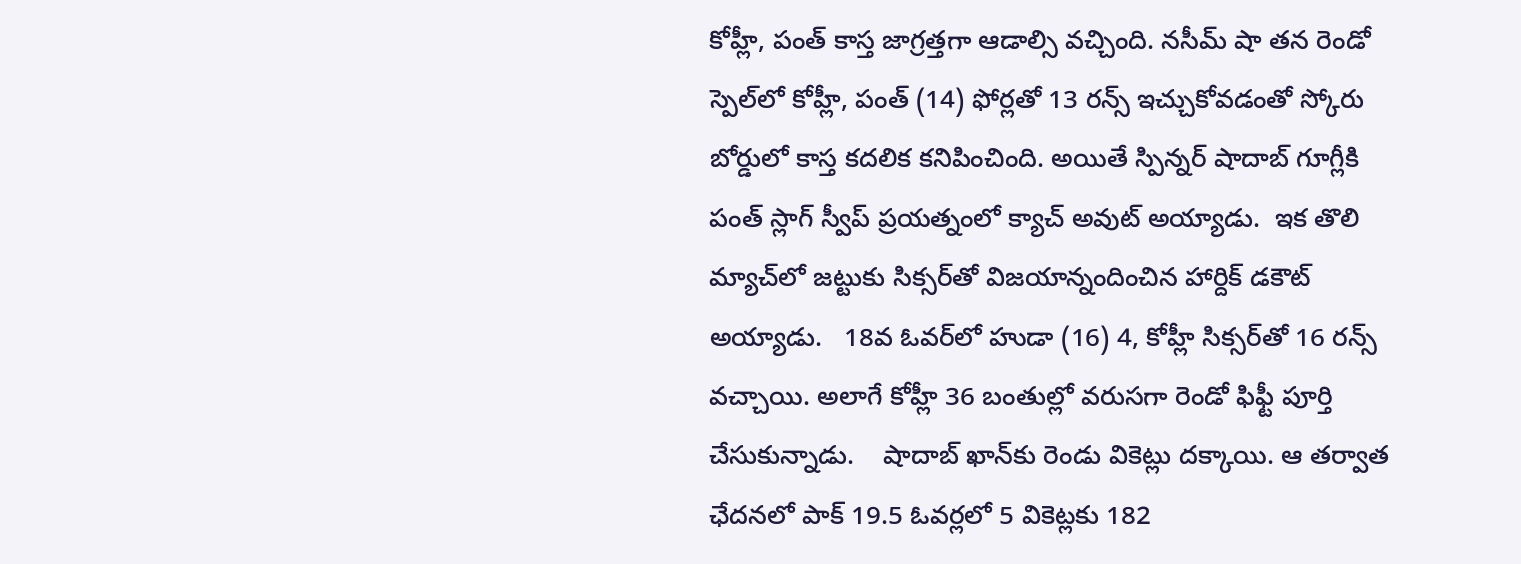కోహ్లీ, పంత్‌ కాస్త జాగ్రత్తగా ఆడాల్సి వచ్చింది. నసీమ్‌ షా తన రెండో స్పెల్‌లో కోహ్లీ, పంత్‌ (14) ఫోర్లతో 13 రన్స్‌ ఇచ్చుకోవడంతో స్కోరు బోర్డులో కాస్త కదలిక కనిపించింది. అయితే స్పిన్నర్‌ షాదాబ్‌ గూగ్లీకి పంత్‌ స్లాగ్‌ స్వీప్‌ ప్రయత్నంలో క్యాచ్ అవుట్ అయ్యాడు.  ఇక తొలి మ్యాచ్‌లో జట్టుకు సిక్సర్‌తో విజయాన్నందించిన హార్దిక్‌ డకౌట్ అయ్యాడు.   18వ ఓవర్‌లో హుడా (16) 4, కోహ్లీ సిక్సర్‌తో 16 రన్స్‌ వచ్చాయి. అలాగే కోహ్లీ 36 బంతుల్లో వరుసగా రెండో ఫిఫ్టీ పూర్తి చేసుకున్నాడు.    షాదాబ్‌ ఖాన్‌కు రెండు వికెట్లు దక్కాయి. ఆ తర్వాత ఛేదనలో పాక్‌ 19.5 ఓవర్లలో 5 వికెట్లకు 182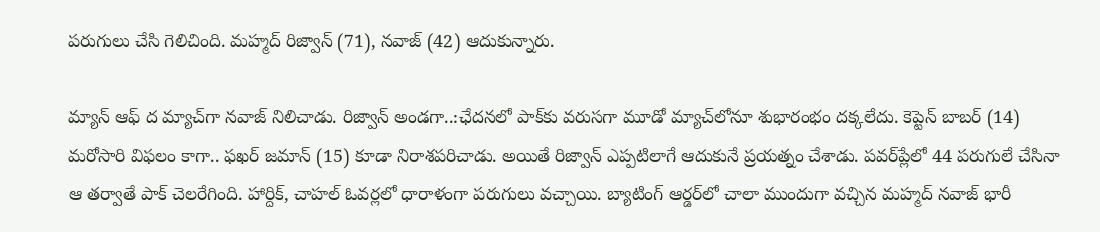పరుగులు చేసి గెలిచింది. మహ్మద్‌ రిజ్వాన్‌ (71), నవాజ్‌ (42) ఆదుకున్నారు.

మ్యాన్‌ ఆఫ్‌ ద మ్యాచ్‌గా నవాజ్‌ నిలిచాడు. రిజ్వాన్‌ అండగా..:ఛేదనలో పాక్‌కు వరుసగా మూడో మ్యాచ్‌లోనూ శుభారంభం దక్కలేదు. కెప్టెన్‌ బాబర్‌ (14) మరోసారి విఫలం కాగా.. ఫఖర్‌ జమాన్‌ (15) కూడా నిరాశపరిచాడు. అయితే రిజ్వాన్‌ ఎప్పటిలాగే ఆదుకునే ప్రయత్నం చేశాడు. పవర్‌ప్లేలో 44 పరుగులే చేసినా ఆ తర్వాతే పాక్‌ చెలరేగింది. హార్దిక్‌, చాహల్‌ ఓవర్లలో ధారాళంగా పరుగులు వచ్చాయి. బ్యాటింగ్‌ ఆర్డర్‌లో చాలా ముందుగా వచ్చిన మహ్మద్‌ నవాజ్‌ భారీ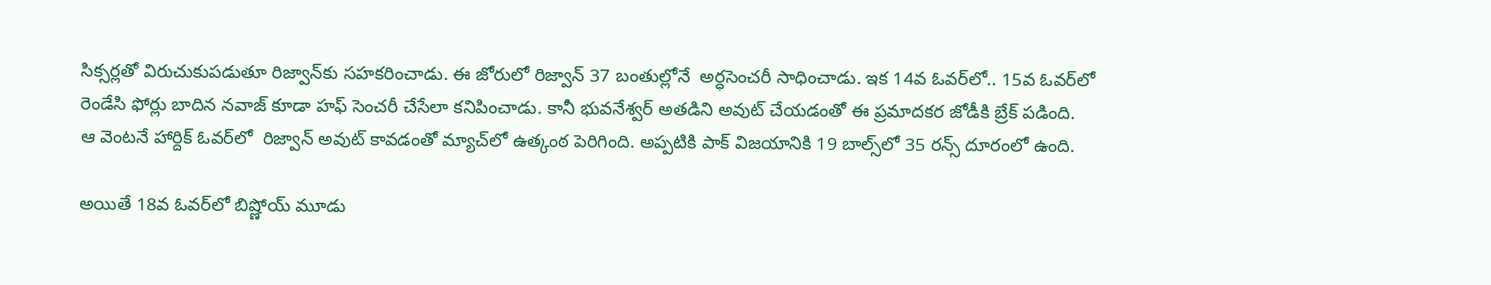సిక్సర్లతో విరుచుకుపడుతూ రిజ్వాన్‌కు సహకరించాడు. ఈ జోరులో రిజ్వాన్‌ 37 బంతుల్లోనే  అర్ధసెంచరీ సాధించాడు. ఇక 14వ ఓవర్‌లో.. 15వ ఓవర్‌లో రెండేసి ఫోర్లు బాదిన నవాజ్‌ కూడా హఫ్‌ సెంచరీ చేసేలా కనిపించాడు. కానీ భువనేశ్వర్‌ అతడిని అవుట్‌ చేయడంతో ఈ ప్రమాదకర జోడీకి బ్రేక్‌ పడింది.  ఆ వెంటనే హార్దిక్‌ ఓవర్‌లో  రిజ్వాన్‌ అవుట్‌ కావడంతో మ్యాచ్‌లో ఉత్కంఠ పెరిగింది. అప్పటికి పాక్‌ విజయానికి 19 బాల్స్‌లో 35 రన్స్‌ దూరంలో ఉంది.

అయితే 18వ ఓవర్‌లో బిష్ణోయ్‌ మూడు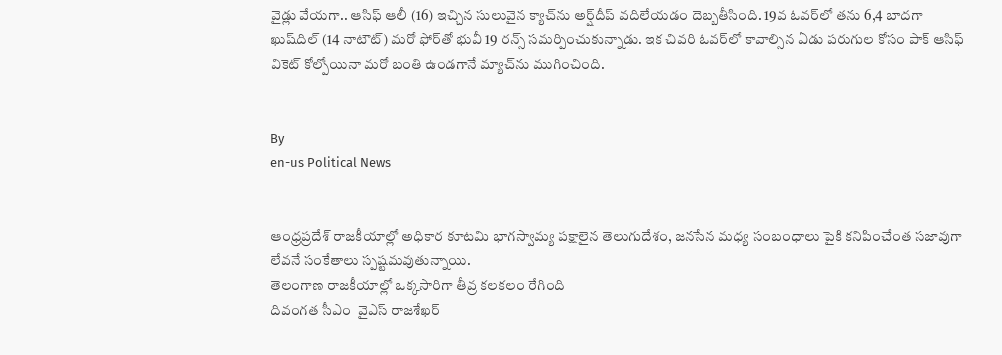వైడ్లు వేయగా.. ఆసిఫ్‌ ఆలీ (16) ఇచ్చిన సులువైన క్యాచ్‌ను అర్ష్‌దీప్‌ వదిలేయడం దెబ్బతీసింది. 19వ ఓవర్‌లో తను 6,4 బాదగా ఖుష్‌దిల్‌ (14 నాటౌట్‌) మరో ఫోర్‌తో భువీ 19 రన్స్‌ సమర్పించుకున్నాడు. ఇక చివరి ఓవర్‌లో కావాల్సిన ఏడు పరుగుల కోసం పాక్‌ ఆసిఫ్‌ వికెట్‌ కోల్పోయినా మరో బంతి ఉండగానే మ్యాచ్‌ను ముగించింది.


By
en-us Political News


ఆంధ్రప్రదేశ్ రాజకీయాల్లో అధికార కూటమి భాగస్వామ్య పక్షాలైన తెలుగుదేశం, జనసేన మధ్య సంబంధాలు పైకి కనిపించేంత సజావుగా లేవనే సంకేతాలు స్పష్టమవుతున్నాయి.
తెలంగాణ రాజకీయాల్లో ఒక్కసారిగా తీవ్ర కలకలం రేగింది
దివంగత సీఎం  వైఎస్ రాజశేఖర్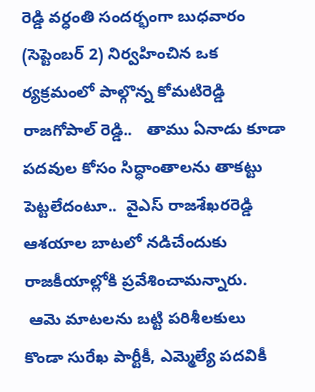రెడ్డి వర్ధంతి సందర్భంగా బుధవారం (సెప్టెంబర్ 2) నిర్వహించిన ఒక  ర్యక్రమంలో పాల్గొన్న కోమటిరెడ్డి రాజగోపాల్ రెడ్డి..   తాము ఏనాడు కూడా పదవుల కోసం సిద్ధాంతాలను తాకట్టు పెట్టలేదంటూ..  వైఎస్ రాజశేఖరరెడ్డి ఆశయాల బాటలో నడిచేందుకు రాజకీయాల్లోకి ప్రవేశించామన్నారు.
 ఆమె మాటలను బట్టి పరిశీలకులు కొండా సురేఖ పార్టీకీ, ఎమ్మెల్యే పదవికీ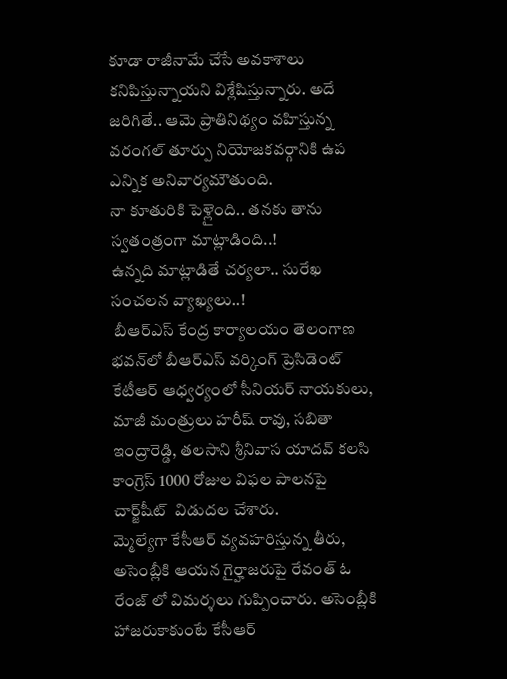కూడా రాజీనామే చేసే అవకాశాలు కనిపిస్తున్నాయని విశ్లేషిస్తున్నారు. అదే జరిగితే.. ఆమె ప్రాతినిథ్యం వహిస్తున్న వరంగల్ తూర్పు నియోజకవర్గానికి ఉప ఎన్నిక అనివార్యమౌతుంది.
నా కూతురికి పెళ్లైంది.. తనకు తాను స్వతంత్రంగా మాట్లాడింది..!
ఉన్నది మాట్లాడితే చర్యలా.. సురేఖ సంచలన వ్యాఖ్యలు..!
 బీఆర్ఎస్ కేంద్ర కార్యాలయం తెలంగాణ భవన్‌లో బీఆర్‌ఎస్ వర్కింగ్ ప్రెసిడెంట్ కేటీఆర్ ఆధ్వర్యంలో సీనియర్ నాయకులు, మాజీ మంత్రులు హరీష్ రావు, సబితా ఇంద్రారెడ్డి, తలసాని శ్రీనివాస యాదవ్ కలసి కాంగ్రెస్ 1000 రోజుల విఫల పాలనపై  చార్జ్‌షీట్‌  విడుదల చేశారు.
మ్మెల్యేగా కేసీఆర్ వ్యవహరిస్తున్న తీరు, అసెంబ్లీకి ఆయన గైర్హాజరుపై రేవంత్ ఓ రేంజ్ లో విమర్శలు గుప్పించారు. అసెంబ్లీకి హాజరుకాకుంటే కేసీఆర్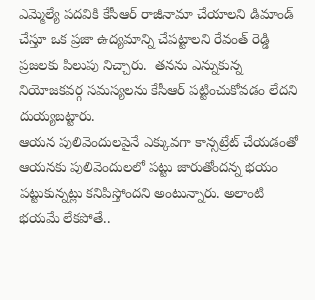ఎమ్మెల్యే పదవికి కేసీఆర్ రాజీనామా చేయాలని డిమాండ్ చేస్తూ ఒక ప్రజా ఉద్యమాన్ని చేపట్టాలని రేవంత్ రెడ్డి ప్రజలకు పిలుపు నిచ్చారు.  తనను ఎన్నుకున్న నియోజకవర్గ సమస్యలను కేసీఆర్ పట్టించుకోవడం లేదని దుయ్యబట్టారు.
ఆయన పులివెందులపైనే ఎక్కువగా కాన్సట్రేట్ చేయడంతో ఆయనకు పులివెందులలో పట్టు జారుతోందన్న భయం పట్టుకున్నట్లు కనిపిస్తోందని అంటున్నారు. అలాంటి భయమే లేకపోతే..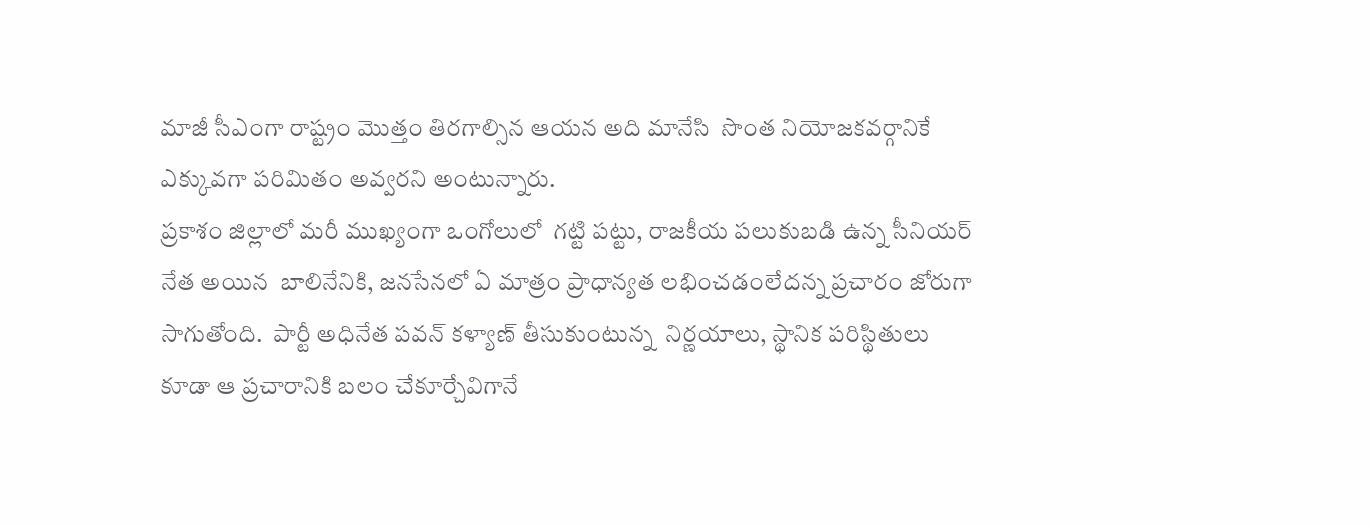మాజీ సీఎంగా రాష్ట్రం మొత్తం తిరగాల్సిన ఆయన అది మానేసి  సొంత నియోజకవర్గానికే  ఎక్కువగా పరిమితం అవ్వరని అంటున్నారు.
ప్రకాశం జిల్లాలో మరీ ముఖ్యంగా ఒంగోలులో  గట్టి పట్టు, రాజకీయ పలుకుబడి ఉన్న సీనియర్ నేత అయిన  బాలినేనికి, జనసేనలో ఏ మాత్రం ప్రాధాన్యత లభించడంలేదన్న ప్రచారం జోరుగా సాగుతోంది.  పార్టీ అధినేత పవన్ కళ్యాణ్ తీసుకుంటున్న  నిర్ణయాలు, స్థానిక పరిస్థితులు కూడా ఆ ప్రచారానికి బలం చేకూర్చేవిగానే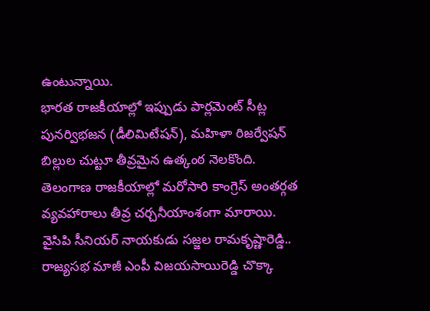ఉంటున్నాయి.
భారత రాజకీయాల్లో ఇప్పుడు పార్లమెంట్ సీట్ల పునర్విభజన (డీలిమిటేషన్), మహిళా రిజర్వేషన్ బిల్లుల చుట్టూ తీవ్రమైన ఉత్కంఠ నెలకొంది.
తెలంగాణ రాజకీయాల్లో మరోసారి కాంగ్రెస్ అంతర్గత వ్యవహారాలు తీవ్ర చర్చనీయాంశంగా మారాయి.
వైసిపి సీనియర్ నాయకుడు సజ్జల రామకృష్ణారెడ్డి.. రాజ్యసభ మాజీ ఎంపీ విజయసాయిరెడ్డి చొక్కా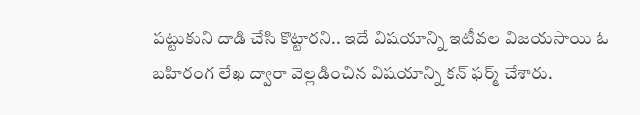పట్టుకుని దాడి చేసి కొట్టారని.. ఇదే విషయాన్ని ఇటీవల విజయసాయి ఓ బహిరంగ లేఖ ద్వారా వెల్లడించిన విషయాన్ని కన్ ఫర్మ్ చేశారు.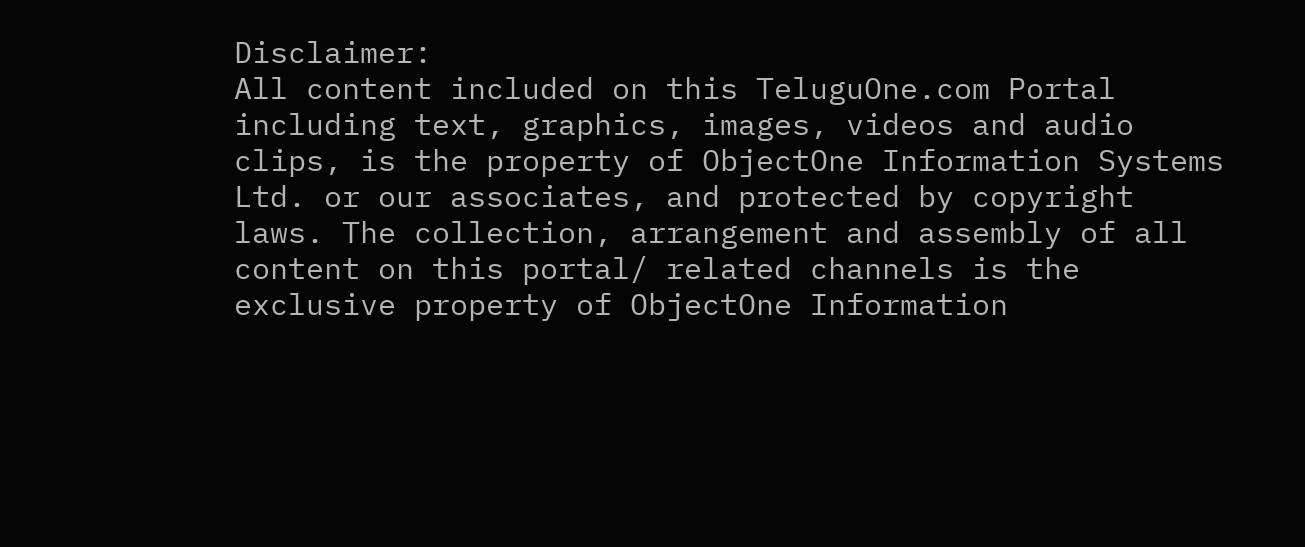Disclaimer:
All content included on this TeluguOne.com Portal including text, graphics, images, videos and audio clips, is the property of ObjectOne Information Systems Ltd. or our associates, and protected by copyright laws. The collection, arrangement and assembly of all content on this portal/ related channels is the exclusive property of ObjectOne Information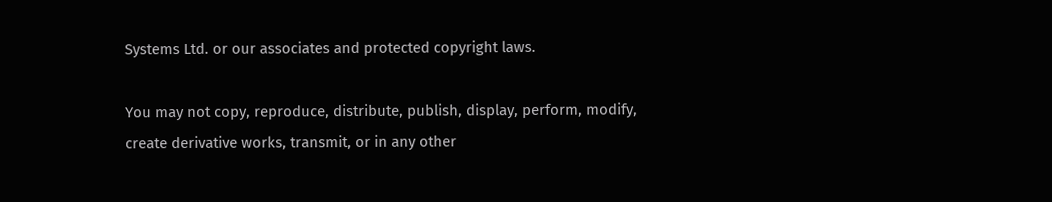Systems Ltd. or our associates and protected copyright laws.

You may not copy, reproduce, distribute, publish, display, perform, modify, create derivative works, transmit, or in any other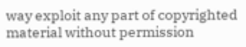way exploit any part of copyrighted material without permission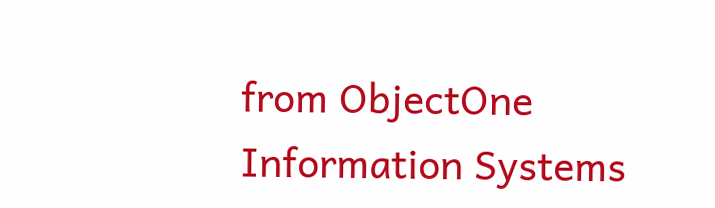from ObjectOne Information Systems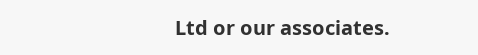Ltd or our associates.